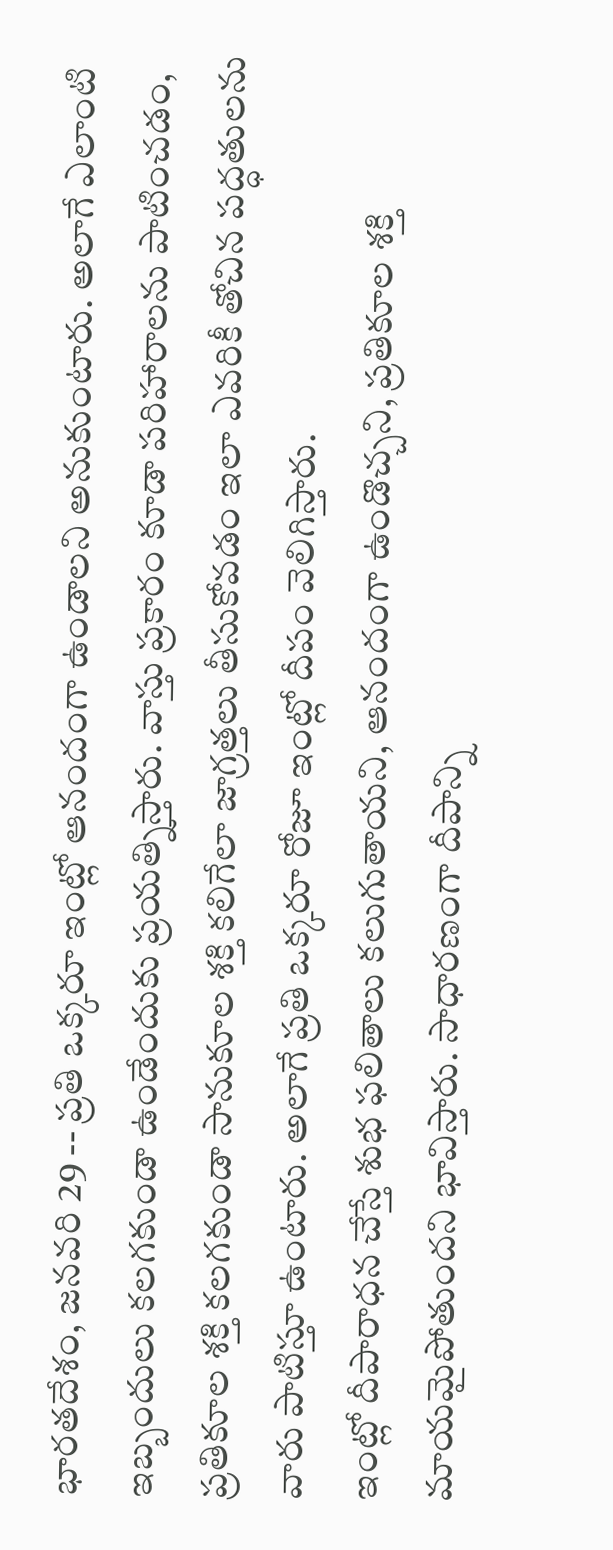భారతదేశం, జనవరి 29 -- ప్రతి ఒక్కరూ ఇంట్లో ఆనందంగా ఉండాలని అనుకుంటారు. అలాగే ఎలాంటి ఇబ్బందులు కలగకుండా ఉండేందుకు ప్రయత్నిస్తారు. వాస్తు ప్రకారం కూడా పరిహారాలను పాటించడం, ప్రతికూల శక్తి కలగకుండా సానుకూల శక్తి కలిగేలా జాగ్రత్తలు తీసుకోవడం ఇలా ఎవరికీ తోచిన పద్ధతులను వారు పాటిస్తూ ఉంటారు. అలాగే ప్రతి ఒక్కరూ రోజూ ఇంట్లో దీపం వెలిగిస్తారు.
ఇంట్లో దీపారాధన చేస్తే శుభ ఫలితాలు కలుగుతాయని, ఆనందంగా ఉండొచ్చని, ప్రతికూల శక్తి మాయమైపోతుందని భావిస్తారు. సాధారణంగా దీపాన్ని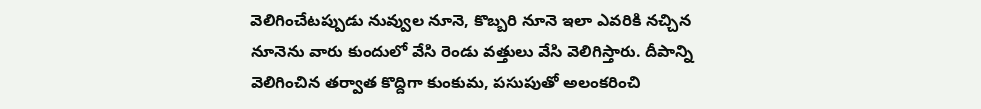వెలిగించేటప్పుడు నువ్వుల నూనె, కొబ్బరి నూనె ఇలా ఎవరికి నచ్చిన నూనెను వారు కుందులో వేసి రెండు వత్తులు వేసి వెలిగిస్తారు. దీపాన్ని వెలిగించిన తర్వాత కొద్దిగా కుంకుమ, పసుపుతో అలంకరించి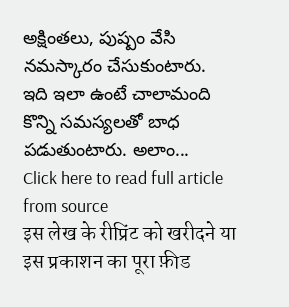అక్షింతలు, పుష్పం వేసి నమస్కారం చేసుకుంటారు.
ఇది ఇలా ఉంటే చాలామంది కొన్ని సమస్యలతో బాధ పడుతుంటారు. అలాం...
Click here to read full article from source
इस लेख के रीप्रिंट को खरीदने या इस प्रकाशन का पूरा फ़ीड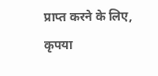प्राप्त करने के लिए, कृपया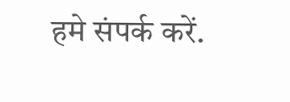हमे संपर्क करें.